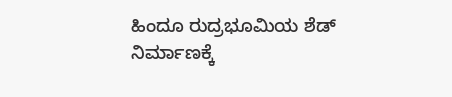ಹಿಂದೂ ರುದ್ರಭೂಮಿಯ ಶೆಡ್ ನಿರ್ಮಾಣಕ್ಕೆ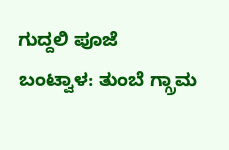ಗುದ್ದಲಿ ಪೂಜೆ
ಬಂಟ್ವಾಳ: ತುಂಬೆ ಗ್ಗ್ರಾಮ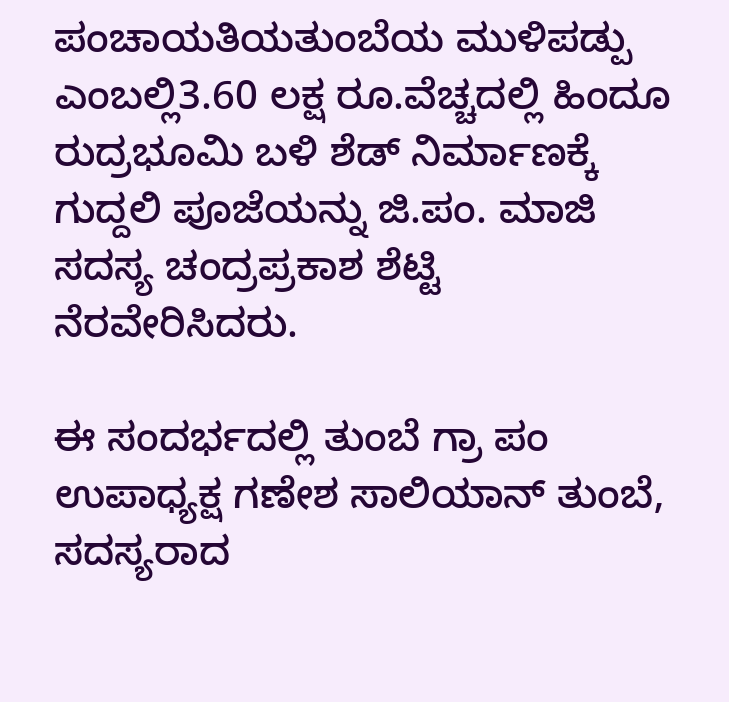ಪಂಚಾಯತಿಯತುಂಬೆಯ ಮುಳಿಪಡ್ಪು ಎಂಬಲ್ಲಿ3.60 ಲಕ್ಷ ರೂ.ವೆಚ್ಚದಲ್ಲಿ ಹಿಂದೂ ರುದ್ರಭೂಮಿ ಬಳಿ ಶೆಡ್ ನಿರ್ಮಾಣಕ್ಕೆ ಗುದ್ದಲಿ ಪೂಜೆಯನ್ನು ಜಿ.ಪಂ. ಮಾಜಿ ಸದಸ್ಯ ಚಂದ್ರಪ್ರಕಾಶ ಶೆಟ್ಟಿ ನೆರವೇರಿಸಿದರು.

ಈ ಸಂದರ್ಭದಲ್ಲಿ ತುಂಬೆ ಗ್ರಾ ಪಂ ಉಪಾಧ್ಯಕ್ಷ ಗಣೇಶ ಸಾಲಿಯಾನ್ ತುಂಬೆ, ಸದಸ್ಯರಾದ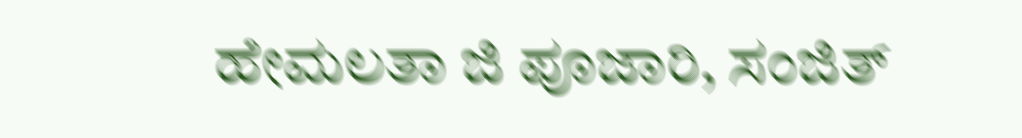ಹೇಮಲತಾ ಜಿ ಪೂಜಾರಿ, ಸಂಜಿತ್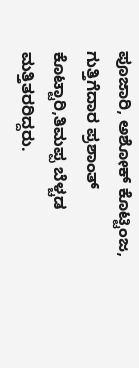ಪೂಜಾರಿ, ಅಶೋಕ್ ಕೊಟ್ಟಿಂಜ, ಗುತ್ತಿಗೆದಾರ ಪ್ರಶಾಂತ್ ಕೊಟ್ಟಾರಿ,ತಿಮಪ್ಪ ಬೆಳ್ಚಡ ಮತ್ತಿತರರಿದ್ದರು.